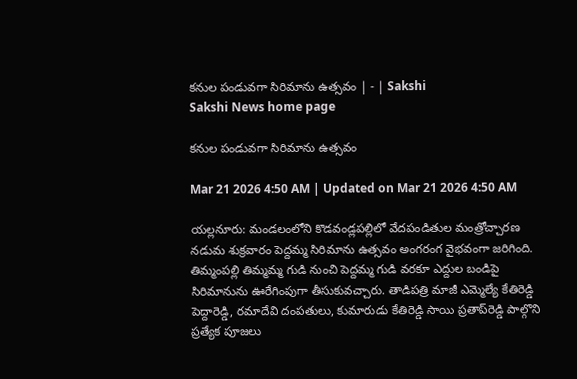కనుల పండువగా సిరిమాను ఉత్సవం | - | Sakshi
Sakshi News home page

కనుల పండువగా సిరిమాను ఉత్సవం

Mar 21 2026 4:50 AM | Updated on Mar 21 2026 4:50 AM

యల్లనూరు: మండలంలోని కొడవండ్లపల్లిలో వేదపండితుల మంత్రోచ్చారణ నడుమ శుక్రవారం పెద్దమ్మ సిరిమాను ఉత్సవం అంగరంగ వైభవంగా జరిగింది. తిమ్మంపల్లి తిమ్మమ్మ గుడి నుంచి పెద్దమ్మ గుడి వరకూ ఎద్దుల బండిపై సిరిమానును ఊరేగింపుగా తీసుకువచ్చారు. తాడిపత్రి మాజీ ఎమ్మెల్యే కేతిరెడ్డి పెద్దారెడ్డి, రమాదేవి దంపతులు, కుమారుడు కేతిరెడ్డి సాయి ప్రతాప్‌రెడ్డి పాల్గొని ప్రత్యేక పూజలు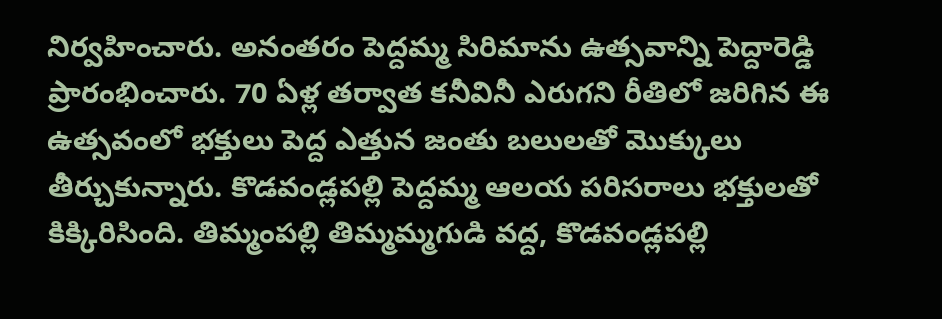నిర్వహించారు. అనంతరం పెద్దమ్మ సిరిమాను ఉత్సవాన్ని పెద్దారెడ్డి ప్రారంభించారు. 70 ఏళ్ల తర్వాత కనీవినీ ఎరుగని రీతిలో జరిగిన ఈ ఉత్సవంలో భక్తులు పెద్ద ఎత్తున జంతు బలులతో మొక్కులు తీర్చుకున్నారు. కొడవండ్లపల్లి పెద్దమ్మ ఆలయ పరిసరాలు భక్తులతో కిక్కిరిసింది. తిమ్మంపల్లి తిమ్మమ్మగుడి వద్ద, కొడవండ్లపల్లి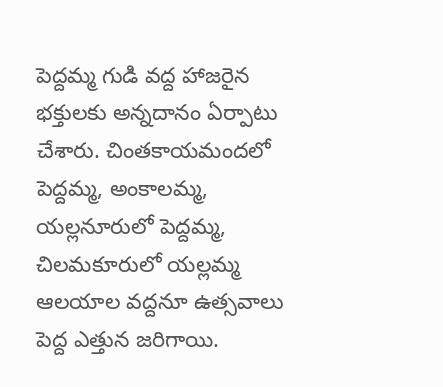పెద్దమ్మ గుడి వద్ద హాజరైన భక్తులకు అన్నదానం ఏర్పాటు చేశారు. చింతకాయమందలో పెద్దమ్మ, అంకాలమ్మ, యల్లనూరులో పెద్దమ్మ, చిలమకూరులో యల్లమ్మ ఆలయాల వద్దనూ ఉత్సవాలు పెద్ద ఎత్తున జరిగాయి.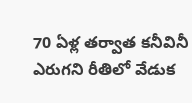70 ఏళ్ల తర్వాత కనీవినీ ఎరుగని రీతిలో వేడుక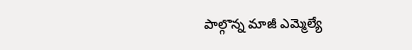పాల్గొన్న మాజీ ఎమ్మెల్యే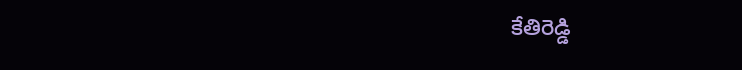కేతిరెడ్డి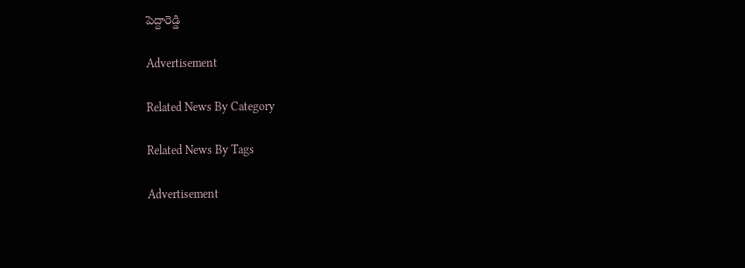పెద్దారెడ్డి

Advertisement

Related News By Category

Related News By Tags

Advertisement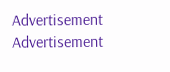Advertisement
Advertisement